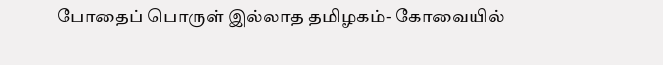போதைப் பொருள் இல்லாத தமிழகம்- கோவையில்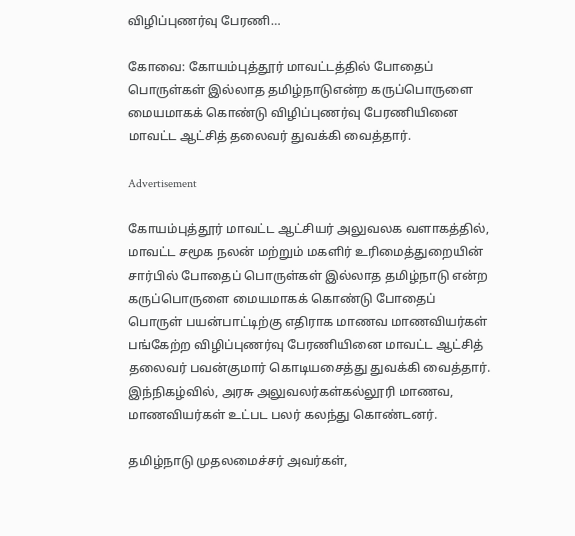விழிப்புணர்வு பேரணி…

கோவை: கோயம்புத்தூர் மாவட்டத்தில் போதைப் பொருள்கள் இல்லாத தமிழ்நாடுஎன்ற கருப்பொருளை மையமாகக் கொண்டு விழிப்புணர்வு பேரணியினை மாவட்ட ஆட்சித் தலைவர் துவக்கி வைத்தார்.

Advertisement

கோயம்புத்தூர் மாவட்ட ஆட்சியர் அலுவலக வளாகத்தில், மாவட்ட சமூக நலன் மற்றும் மகளிர் உரிமைத்துறையின் சார்பில் போதைப் பொருள்கள் இல்லாத தமிழ்நாடு என்ற கருப்பொருளை மையமாகக் கொண்டு போதைப் பொருள் பயன்பாட்டிற்கு எதிராக மாணவ மாணவியர்கள் பங்கேற்ற விழிப்புணர்வு பேரணியினை மாவட்ட ஆட்சித் தலைவர் பவன்குமார் கொடியசைத்து துவக்கி வைத்தார். இந்நிகழ்வில், அரசு அலுவலர்கள்கல்லூரி மாணவ, மாணவியர்கள் உட்பட பலர் கலந்து கொண்டனர்.

தமிழ்நாடு முதலமைச்சர் அவர்கள்,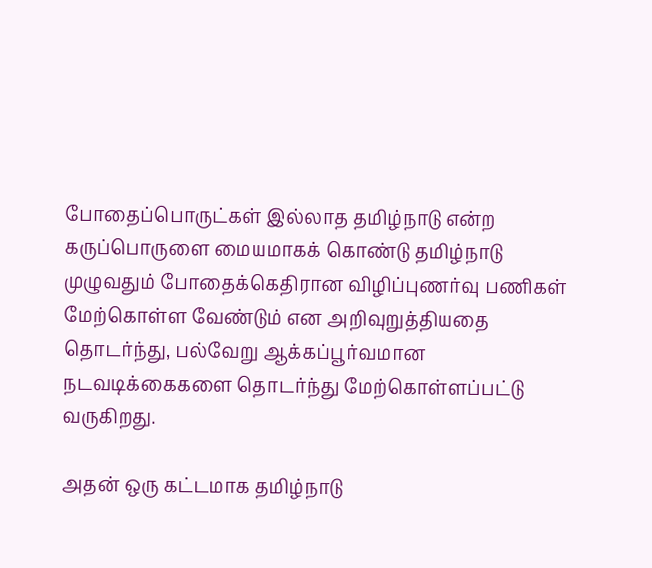போதைப்பொருட்கள் இல்லாத தமிழ்நாடு என்ற கருப்பொருளை மையமாகக் கொண்டு தமிழ்நாடு முழுவதும் போதைக்கெதிரான விழிப்புணர்வு பணிகள் மேற்கொள்ள வேண்டும் என அறிவுறுத்தியதை தொடர்ந்து, பல்வேறு ஆக்கப்பூர்வமான நடவடிக்கைகளை தொடர்ந்து மேற்கொள்ளப்பட்டு வருகிறது.

அதன் ஒரு கட்டமாக தமிழ்நாடு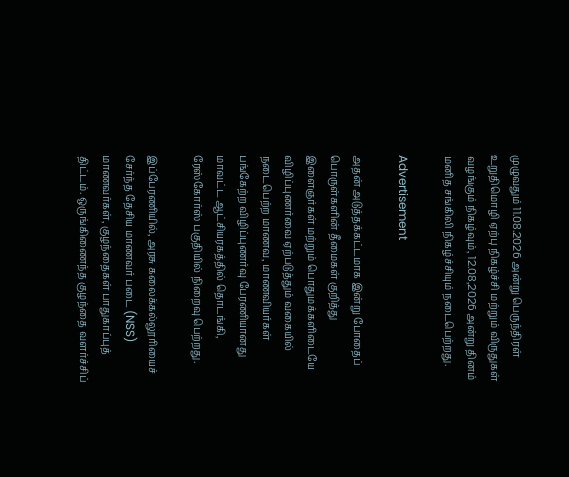முழுவதும் 11.08.2026 அன்று பெருந்திரள் உறுதிமொழி ஏற்பு நிகழ்ச்சி மற்றும் விருதுகள் வழங்கும் நிகழ்வும், 12.08,2026 அன்று தினம் மனித சங்கிலி நிகழ்ச்சியும் நடைபெற்றது.

Advertisement

அதன் அடுத்தக்கட்டமாக இன்று போதைப் பொருள்களின் தீமைகள் குறித்து இளைஞர்கள் மற்றும் பொதுமக்களிடையே விழிப்புணர்வை ஏற்படுத்தும் வகையில் நடைபெற்ற மாணவ, மாணவியர்கள் பங்கேற்ற விழிப்புணர்வு பேரணியானது மாவட்ட ஆட்சியரகத்தில் தொடங்கி, ரேஸ்கோர்ஸ் பகுதியில் நிறைவு பெற்றது.

இப்பேரணியில், அரசு கலைக்கல்லூரியைச் சேர்ந்த தேசிய மாணவர் படை (NSS) மாணவர்கள், குழந்தைகள் பாதுகாப்புத் திட்டம். ஒருங்கிணைந்த குழந்தை வளர்ச்சிப்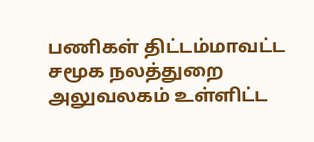பணிகள் திட்டம்மாவட்ட சமூக நலத்துறை அலுவலகம் உள்ளிட்ட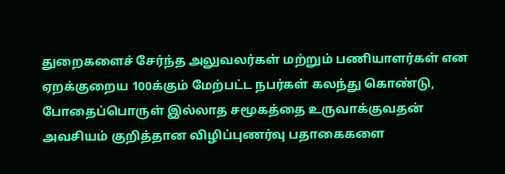துறைகளைச் சேர்ந்த அலுவலர்கள் மற்றும் பணியாளர்கள் என ஏறக்குறைய 100க்கும் மேற்பட்ட நபர்கள் கலந்து கொண்டு, போதைப்பொருள் இல்லாத சமூகத்தை உருவாக்குவதன் அவசியம் குறித்தான விழிப்புணர்வு பதாகைகளை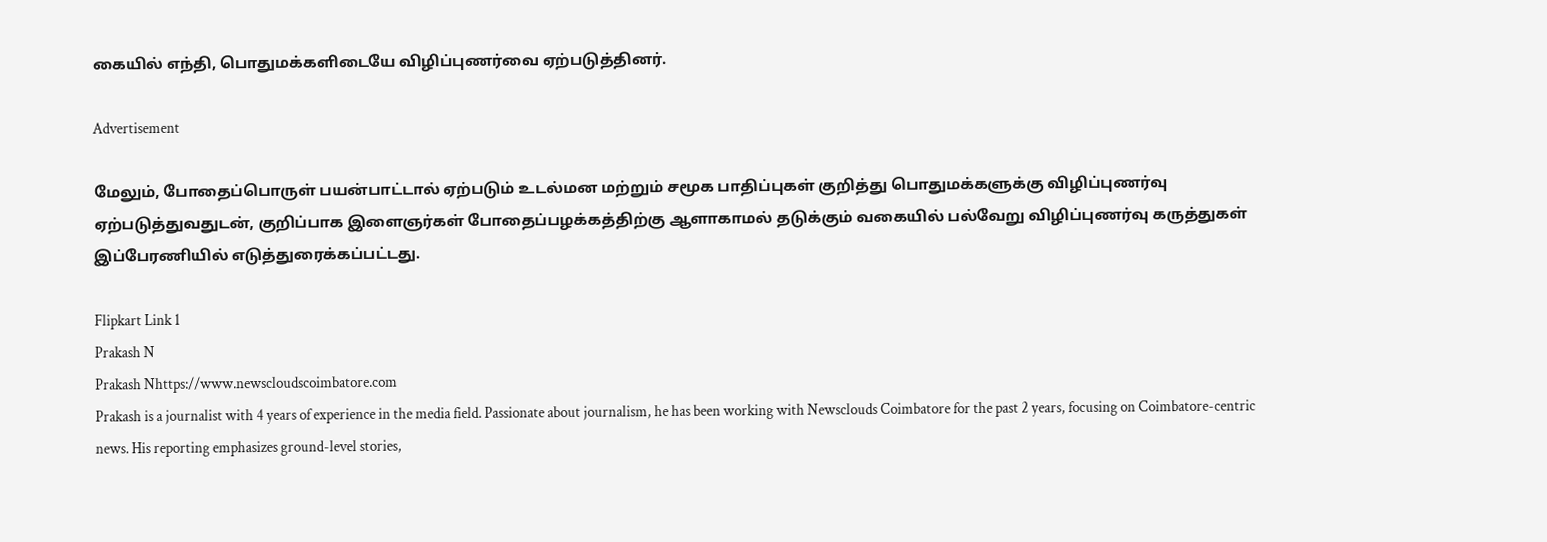கையில் எந்தி, பொதுமக்களிடையே விழிப்புணர்வை ஏற்படுத்தினர்.

Advertisement

மேலும், போதைப்பொருள் பயன்பாட்டால் ஏற்படும் உடல்மன மற்றும் சமூக பாதிப்புகள் குறித்து பொதுமக்களுக்கு விழிப்புணர்வு ஏற்படுத்துவதுடன், குறிப்பாக இளைஞர்கள் போதைப்பழக்கத்திற்கு ஆளாகாமல் தடுக்கும் வகையில் பல்வேறு விழிப்புணர்வு கருத்துகள் இப்பேரணியில் எடுத்துரைக்கப்பட்டது.

Flipkart Link 1
Prakash N
Prakash Nhttps://www.newscloudscoimbatore.com
Prakash is a journalist with 4 years of experience in the media field. Passionate about journalism, he has been working with Newsclouds Coimbatore for the past 2 years, focusing on Coimbatore-centric news. His reporting emphasizes ground-level stories,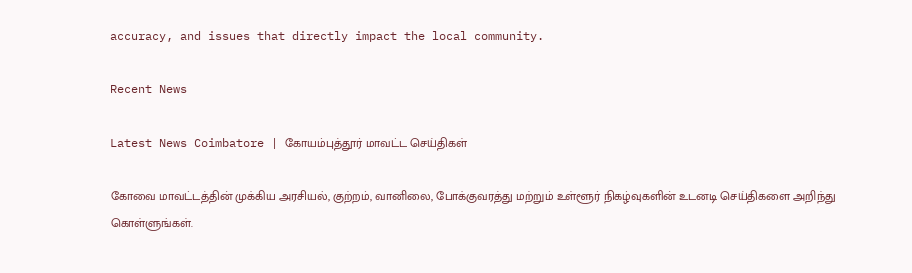accuracy, and issues that directly impact the local community.

Recent News

Latest News Coimbatore | கோயம்புத்தூர் மாவட்ட செய்திகள்

கோவை மாவட்டத்தின் முக்கிய அரசியல், குற்றம், வானிலை, போக்குவரத்து மற்றும் உள்ளூர் நிகழ்வுகளின் உடனடி செய்திகளை அறிந்து கொள்ளுங்கள்.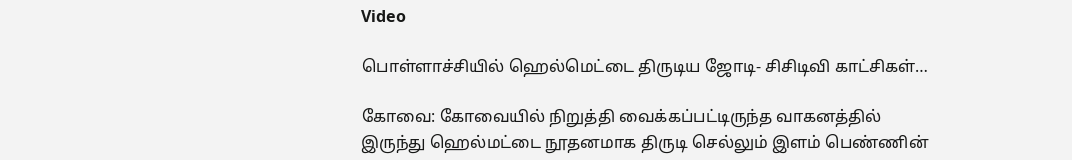Video

பொள்ளாச்சியில் ஹெல்மெட்டை திருடிய ஜோடி- சிசிடிவி காட்சிகள்…

கோவை: கோவையில் நிறுத்தி வைக்கப்பட்டிருந்த வாகனத்தில் இருந்து ஹெல்மட்டை நூதனமாக திருடி செல்லும் இளம் பெண்ணின்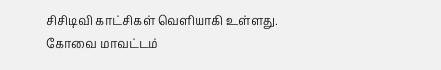சிசிடிவி காட்சிகள் வெளியாகி உள்ளது. கோவை மாவட்டம்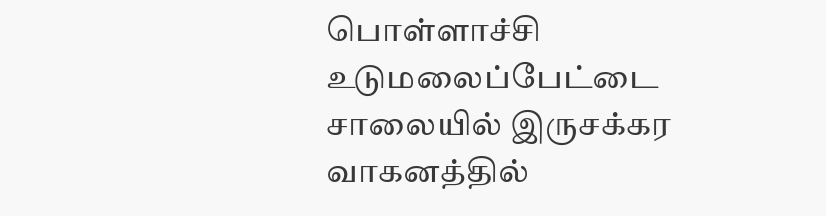பொள்ளாச்சி உடுமலைப்பேட்டை சாலையில் இருசக்கர வாகனத்தில்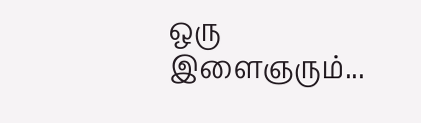ஒரு இளைஞரும்...